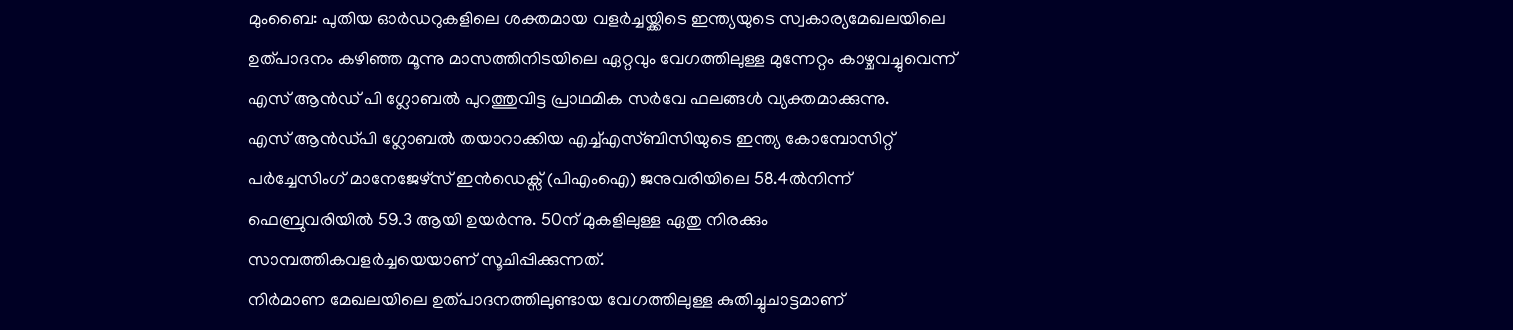മുംബൈ: പുതിയ ഓർഡറുകളിലെ ശക്തമായ വളർച്ചയ്ക്കിടെ ഇന്ത്യയുടെ സ്വകാര്യമേഖലയിലെ ഉത്പാദനം കഴിഞ്ഞ മൂന്നു മാസത്തിനിടയിലെ ഏറ്റവും വേഗത്തിലുള്ള മുന്നേറ്റം കാഴ്ചവച്ചുവെന്ന് എസ് ആൻഡ് പി ഗ്ലോബൽ പുറത്തുവിട്ട പ്രാഥമിക സർവേ ഫലങ്ങൾ വ്യക്തമാക്കുന്നു.
എസ് ആൻഡ്പി ഗ്ലോബൽ തയാറാക്കിയ എച്ച്എസ്ബിസിയുടെ ഇന്ത്യ കോമ്പോസിറ്റ് പർച്ചേസിംഗ് മാനേജേഴ്സ് ഇൻഡെക്സ് (പിഎംഐ) ജനുവരിയിലെ 58.4ൽനിന്ന് ഫെബ്രുവരിയിൽ 59.3 ആയി ഉയർന്നു. 50ന് മുകളിലുള്ള ഏതു നിരക്കും സാമ്പത്തികവളർച്ചയെയാണ് സൂചിപ്പിക്കുന്നത്.
നിർമാണ മേഖലയിലെ ഉത്പാദനത്തിലുണ്ടായ വേഗത്തിലുള്ള കുതിച്ചുചാട്ടമാണ്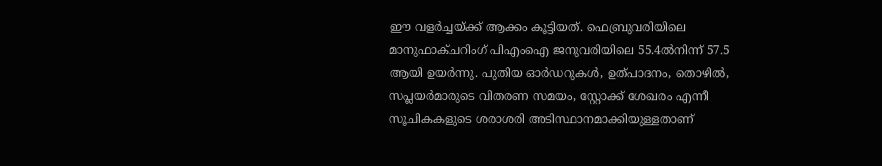ഈ വളർച്ചയ്ക്ക് ആക്കം കൂട്ടിയത്. ഫെബ്രുവരിയിലെ മാനുഫാക്ചറിംഗ് പിഎംഐ ജനുവരിയിലെ 55.4ൽനിന്ന് 57.5 ആയി ഉയർന്നു. പുതിയ ഓർഡറുകൾ, ഉത്പാദനം, തൊഴിൽ, സപ്ലയർമാരുടെ വിതരണ സമയം, സ്റ്റോക്ക് ശേഖരം എന്നീ സൂചികകളുടെ ശരാശരി അടിസ്ഥാനമാക്കിയുള്ളതാണ്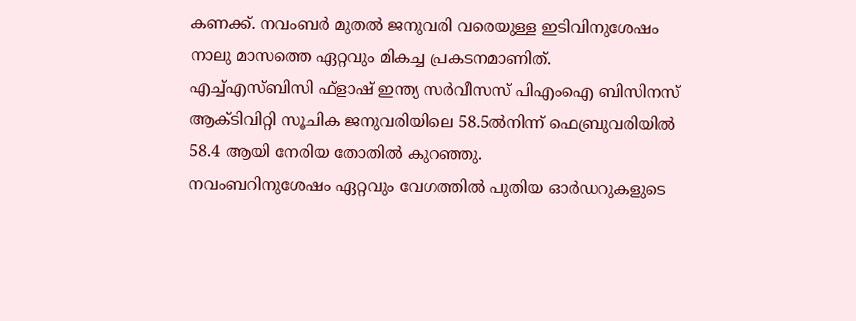കണക്ക്. നവംബർ മുതൽ ജനുവരി വരെയുള്ള ഇടിവിനുശേഷം നാലു മാസത്തെ ഏറ്റവും മികച്ച പ്രകടനമാണിത്.
എച്ച്എസ്ബിസി ഫ്ളാഷ് ഇന്ത്യ സർവീസസ് പിഎംഐ ബിസിനസ് ആക്ടിവിറ്റി സൂചിക ജനുവരിയിലെ 58.5ൽനിന്ന് ഫെബ്രുവരിയിൽ 58.4 ആയി നേരിയ തോതിൽ കുറഞ്ഞു.
നവംബറിനുശേഷം ഏറ്റവും വേഗത്തിൽ പുതിയ ഓർഡറുകളുടെ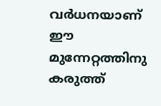വർധനയാണ് ഈ മുന്നേറ്റത്തിനു കരുത്ത്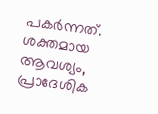പകർന്നത്. ശക്തമായ ആവശ്യം, പ്രാദേശിക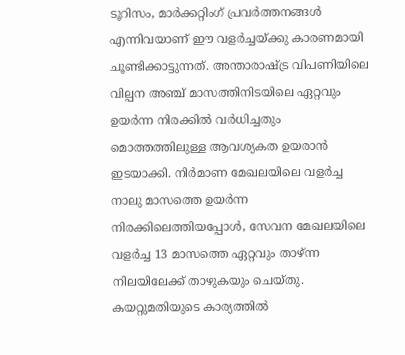ടൂറിസം, മാർക്കറ്റിംഗ് പ്രവർത്തനങ്ങൾ എന്നിവയാണ് ഈ വളർച്ചയ്ക്കു കാരണമായി ചൂണ്ടിക്കാട്ടുന്നത്. അന്താരാഷ്ട്ര വിപണിയിലെ വില്പന അഞ്ച് മാസത്തിനിടയിലെ ഏറ്റവും ഉയർന്ന നിരക്കിൽ വർധിച്ചതും മൊത്തത്തിലുള്ള ആവശ്യകത ഉയരാൻ ഇടയാക്കി. നിർമാണ മേഖലയിലെ വളർച്ച നാലു മാസത്തെ ഉയർന്ന നിരക്കിലെത്തിയപ്പോൾ, സേവന മേഖലയിലെ വളർച്ച 13 മാസത്തെ ഏറ്റവും താഴ്ന്ന നിലയിലേക്ക് താഴുകയും ചെയ്തു.
കയറ്റുമതിയുടെ കാര്യത്തിൽ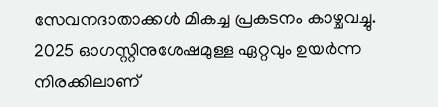സേവനദാതാക്കൾ മികച്ച പ്രകടനം കാഴ്ചവച്ചു. 2025 ഓഗസ്റ്റിനുശേഷമുള്ള ഏറ്റവും ഉയർന്ന നിരക്കിലാണ്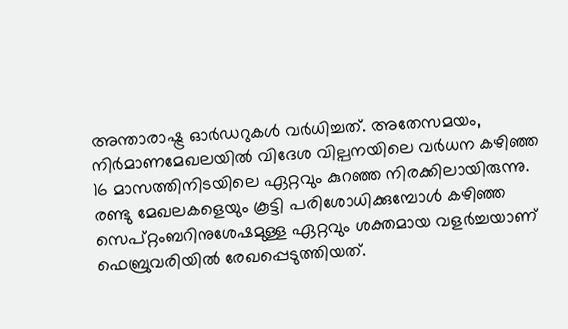അന്താരാഷ്ട്ര ഓർഡറുകൾ വർധിച്ചത്. അതേസമയം, നിർമാണമേഖലയിൽ വിദേശ വില്പനയിലെ വർധന കഴിഞ്ഞ 16 മാസത്തിനിടയിലെ ഏറ്റവും കുറഞ്ഞ നിരക്കിലായിരുന്നു. രണ്ടു മേഖലകളെയും കൂട്ടി പരിശോധിക്കുമ്പോൾ കഴിഞ്ഞ സെപ്റ്റംബറിനുശേഷമുള്ള ഏറ്റവും ശക്തമായ വളർച്ചയാണ് ഫെബ്രുവരിയിൽ രേഖപ്പെടുത്തിയത്.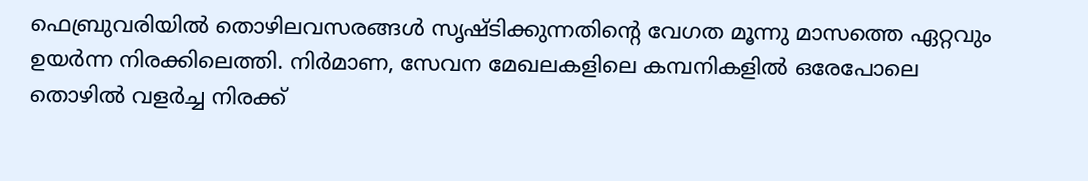ഫെബ്രുവരിയിൽ തൊഴിലവസരങ്ങൾ സൃഷ്ടിക്കുന്നതിന്റെ വേഗത മൂന്നു മാസത്തെ ഏറ്റവും ഉയർന്ന നിരക്കിലെത്തി. നിർമാണ, സേവന മേഖലകളിലെ കമ്പനികളിൽ ഒരേപോലെ തൊഴിൽ വളർച്ച നിരക്ക്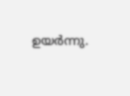ഉയർന്നു.